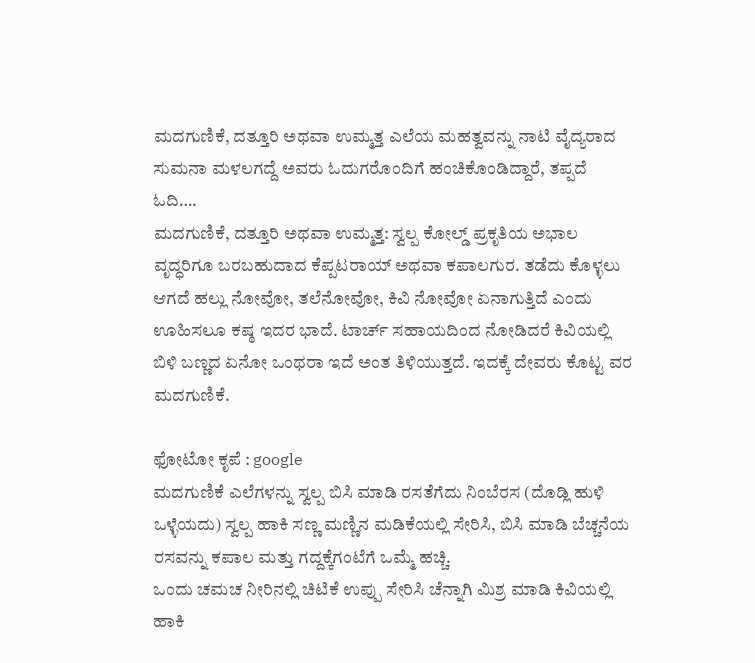ಮದಗುಣಿಕೆ, ದತ್ತೂರಿ ಅಥವಾ ಉಮ್ಮತ್ತ ಎಲೆಯ ಮಹತ್ವವನ್ನು ನಾಟಿ ವೈದ್ಯರಾದ ಸುಮನಾ ಮಳಲಗದ್ದೆ ಅವರು ಓದುಗರೊಂದಿಗೆ ಹಂಚಿಕೊಂಡಿದ್ದಾರೆ, ತಪ್ಪದೆ ಓದಿ….
ಮದಗುಣಿಕೆ, ದತ್ತೂರಿ ಅಥವಾ ಉಮ್ಮತ್ತ: ಸ್ವಲ್ಪ ಕೋಲ್ಡ್ ಪ್ರಕೃತಿಯ ಅಭಾಲ ವೃದ್ಧರಿಗೂ ಬರಬಹುದಾದ ಕೆಪ್ಪಟರಾಯ್ ಅಥವಾ ಕಪಾಲಗುರ. ತಡೆದು ಕೊಳ್ಳಲು ಆಗದೆ ಹಲ್ಲು ನೋವೋ, ತಲೆನೋವೋ, ಕಿವಿ ನೋವೋ ಏನಾಗುತ್ತಿದೆ ಎಂದು ಊಹಿಸಲೂ ಕಷ್ಠ ಇದರ ಭಾದೆ. ಟಾರ್ಚ್ ಸಹಾಯದಿಂದ ನೋಡಿದರೆ ಕಿವಿಯಲ್ಲಿ ಬಿಳಿ ಬಣ್ಣದ ಏನೋ ಒಂಥರಾ ಇದೆ ಅಂತ ತಿಳಿಯುತ್ತದೆ. ಇದಕ್ಕೆ ದೇವರು ಕೊಟ್ಟ ವರ ಮದಗುಣಿಕೆ.

ಫೋಟೋ ಕೃಪೆ : google
ಮದಗುಣಿಕೆ ಎಲೆಗಳನ್ನು ಸ್ವಲ್ಪ ಬಿಸಿ ಮಾಡಿ ರಸತೆಗೆದು ನಿಂಬೆರಸ (ದೊಡ್ಲಿ ಹುಳಿ ಒಳ್ಳೆಯದು) ಸ್ವಲ್ಪ ಹಾಕಿ ಸಣ್ಣ ಮಣ್ಣಿನ ಮಡಿಕೆಯಲ್ಲಿ ಸೇರಿಸಿ, ಬಿಸಿ ಮಾಡಿ ಬೆಚ್ಚನೆಯ ರಸವನ್ನು ಕಪಾಲ ಮತ್ತು ಗದ್ದಕ್ಕೆಗಂಟೆಗೆ ಒಮ್ಮೆ ಹಚ್ಚಿ.
ಒಂದು ಚಮಚ ನೀರಿನಲ್ಲಿ ಚಿಟಿಕೆ ಉಪ್ಪು ಸೇರಿಸಿ ಚೆನ್ನಾಗಿ ಮಿಶ್ರ ಮಾಡಿ ಕಿವಿಯಲ್ಲಿ ಹಾಕಿ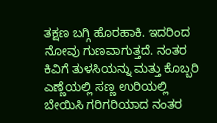ತಕ್ಷಣ ಬಗ್ಗಿ ಹೊರಹಾಕಿ. ಇದರಿಂದ ನೋವು ಗುಣವಾಗುತ್ತದೆ. ನಂತರ ಕಿವಿಗೆ ತುಳಸಿಯನ್ನು ಮತ್ತು ಕೊಬ್ಬರಿ ಎಣ್ಣೆಯಲ್ಲಿ ಸಣ್ಣ ಉರಿಯಲ್ಲಿ ಬೇಯಿಸಿ ಗರಿಗರಿಯಾದ ನಂತರ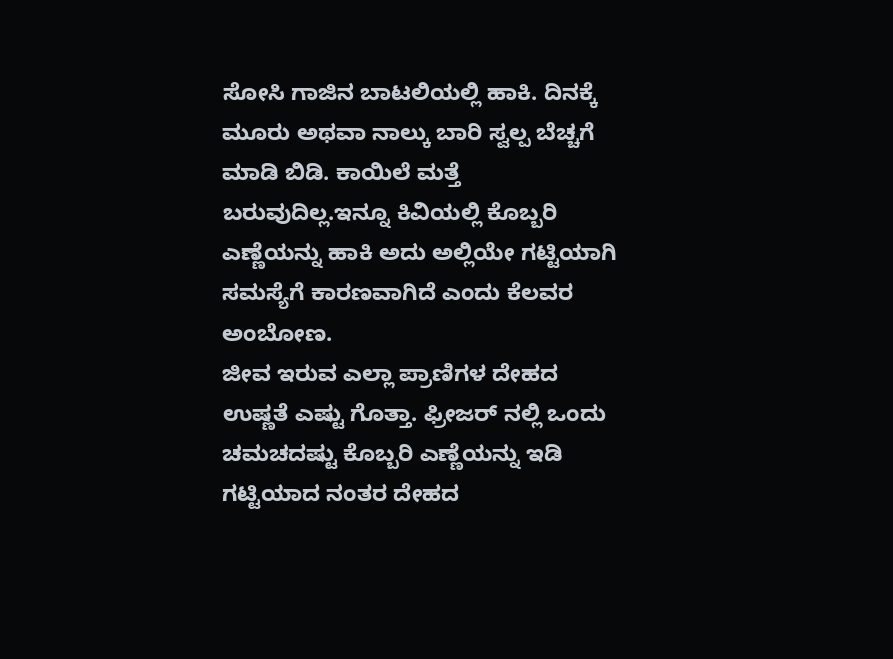ಸೋಸಿ ಗಾಜಿನ ಬಾಟಲಿಯಲ್ಲಿ ಹಾಕಿ. ದಿನಕ್ಕೆ ಮೂರು ಅಥವಾ ನಾಲ್ಕು ಬಾರಿ ಸ್ವಲ್ಪ ಬೆಚ್ಚಗೆ ಮಾಡಿ ಬಿಡಿ. ಕಾಯಿಲೆ ಮತ್ತೆ ಬರುವುದಿಲ್ಲ.ಇನ್ನೂ ಕಿವಿಯಲ್ಲಿ ಕೊಬ್ಬರಿ ಎಣ್ಣೆಯನ್ನು ಹಾಕಿ ಅದು ಅಲ್ಲಿಯೇ ಗಟ್ಟಿಯಾಗಿ ಸಮಸ್ಯೆಗೆ ಕಾರಣವಾಗಿದೆ ಎಂದು ಕೆಲವರ ಅಂಬೋಣ.
ಜೀವ ಇರುವ ಎಲ್ಲಾ ಪ್ರಾಣಿಗಳ ದೇಹದ ಉಷ್ಣತೆ ಎಷ್ಟು ಗೊತ್ತಾ. ಫ್ರೀಜರ್ ನಲ್ಲಿ ಒಂದು ಚಮಚದಷ್ಟು ಕೊಬ್ಬರಿ ಎಣ್ಣೆಯನ್ನು ಇಡಿ ಗಟ್ಟಿಯಾದ ನಂತರ ದೇಹದ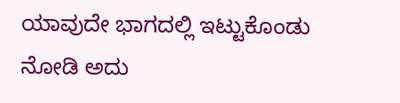ಯಾವುದೇ ಭಾಗದಲ್ಲಿ ಇಟ್ಟುಕೊಂಡು ನೋಡಿ ಅದು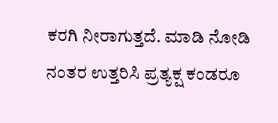ಕರಗಿ ನೀರಾಗುತ್ತದೆ. ಮಾಡಿ ನೋಡಿ ನಂತರ ಉತ್ತರಿಸಿ ಪ್ರತ್ಯಕ್ಷ ಕಂಡರೂ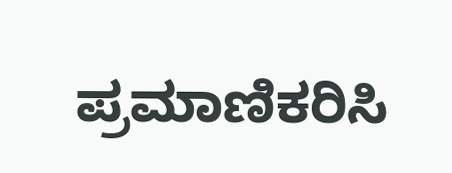ಪ್ರಮಾಣಿಕರಿಸಿ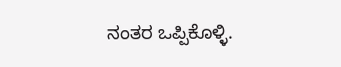ನಂತರ ಒಪ್ಪಿಕೊಳ್ಳಿ.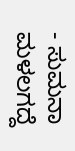- ಸುಮನಾ ಮಳಲಗದ್ದೆ